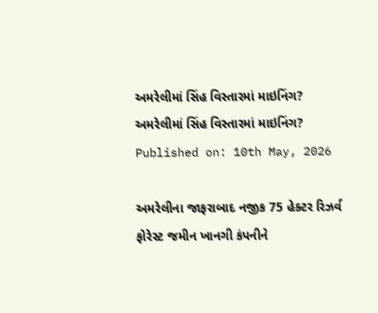અમરેલીમાં સિંહ વિસ્તારમાં માઇનિંગ?
અમરેલીમાં સિંહ વિસ્તારમાં માઇનિંગ?
Published on: 10th May, 2026

અમરેલીના જાફરાબાદ નજીક 75 હેક્ટર રિઝર્વ ફોરેસ્ટ જમીન ખાનગી કંપનીને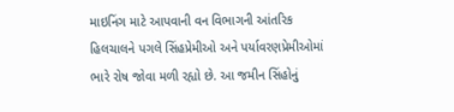માઇનિંગ માટે આપવાની વન વિભાગની આંતરિક હિલચાલને પગલે સિંહપ્રેમીઓ અને પર્યાવરણપ્રેમીઓમાં ભારે રોષ જોવા મળી રહ્યો છે. આ જમીન સિંહોનું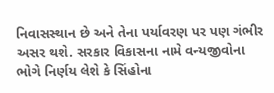નિવાસસ્થાન છે અને તેના પર્યાવરણ પર પણ ગંભીર અસર થશે. સરકાર વિકાસના નામે વન્યજીવોના ભોગે નિર્ણય લેશે કે સિંહોના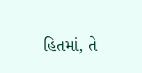હિતમાં, તે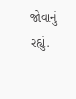જોવાનું રહ્યું.